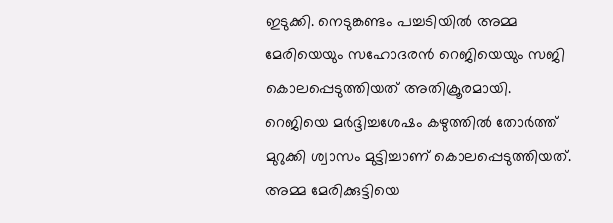ഇടുക്കി. നെടുങ്കണ്ടം പച്ചടിയിൽ അമ്മ മേരിയെയും സഹോദരൻ റെജിയെയും സജി കൊലപ്പെടുത്തിയത് അതിക്രൂരമായി. റെജിയെ മർദ്ദിച്ചശേഷം കഴുത്തിൽ തോർത്ത് മുറുക്കി ശ്വാസം മുട്ടിച്ചാണ് കൊലപ്പെടുത്തിയത്.
അമ്മ മേരിക്കുട്ടിയെ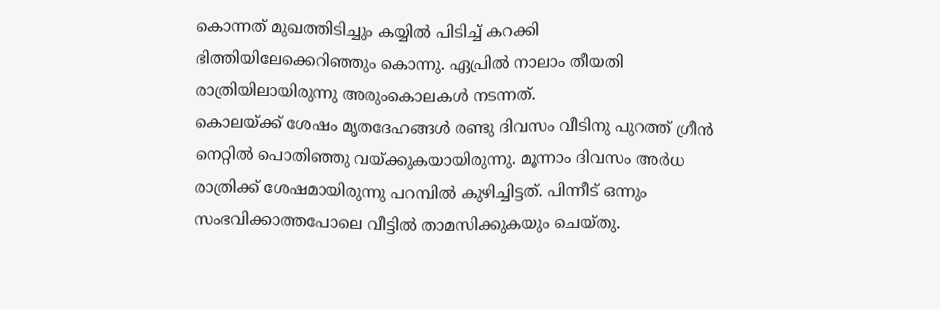കൊന്നത് മുഖത്തിടിച്ചും കയ്യിൽ പിടിച്ച് കറക്കി ഭിത്തിയിലേക്കെറിഞ്ഞും കൊന്നു. ഏപ്രിൽ നാലാം തീയതി രാത്രിയിലായിരുന്നു അരുംകൊലകൾ നടന്നത്.
കൊലയ്ക്ക് ശേഷം മൃതദേഹങ്ങൾ രണ്ടു ദിവസം വീടിനു പുറത്ത് ഗ്രീൻ നെറ്റിൽ പൊതിഞ്ഞു വയ്ക്കുകയായിരുന്നു. മൂന്നാം ദിവസം അർധ രാത്രിക്ക് ശേഷമായിരുന്നു പറമ്പിൽ കുഴിച്ചിട്ടത്. പിന്നീട് ഒന്നും സംഭവിക്കാത്തപോലെ വീട്ടിൽ താമസിക്കുകയും ചെയ്തു.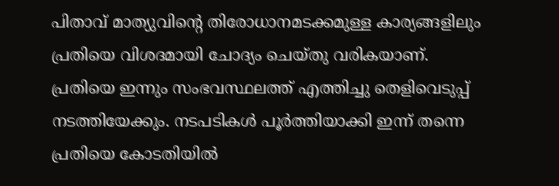പിതാവ് മാത്യുവിന്റെ തിരോധാനമടക്കമുള്ള കാര്യങ്ങളിലും പ്രതിയെ വിശദമായി ചോദ്യം ചെയ്തു വരികയാണ്. പ്രതിയെ ഇന്നും സംഭവസ്ഥലത്ത് എത്തിച്ചു തെളിവെടുപ്പ് നടത്തിയേക്കും. നടപടികൾ പൂർത്തിയാക്കി ഇന്ന് തന്നെ പ്രതിയെ കോടതിയിൽ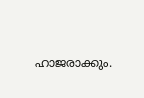ഹാജരാക്കും.